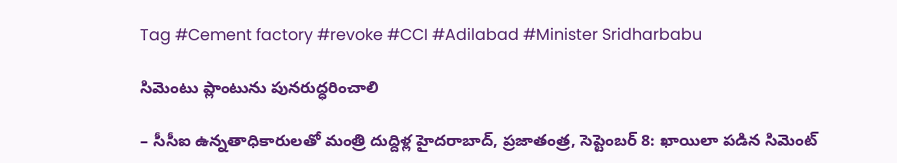Tag #Cement factory #revoke #CCI #Adilabad #Minister Sridharbabu

సిమెంటు ప్లాంటును పునరుద్ధరించాలి

– సీసీఐ ఉన్నతాధికారులతో మంత్రి దుద్దిళ్ల హైదరాబాద్‌, ప్రజాతంత్ర, సెప్టెంబర్‌ 8: ఖాయిలా పడిన సిమెంట్‌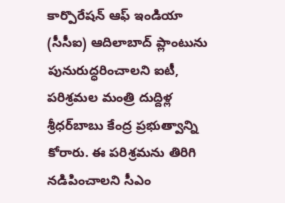కార్పొరేషన్‌ ఆఫ్‌ ఇండియా (సీసీఐ) ఆదిలాబాద్‌ ప్లాంటును పునురుద్ధరించాలని ఐటీ, పరిశ్రమల మంత్రి దుద్దిళ్ల శ్రీధర్‌బాబు కేంద్ర ప్రభుత్వాన్ని కోరారు. ఈ పరిశ్రమను తిరిగి నడిపించాలని సీఎం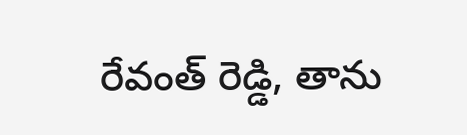రేవంత్‌ రెడ్డి, తాను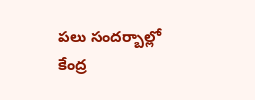పలు సందర్బాల్లో కేంద్ర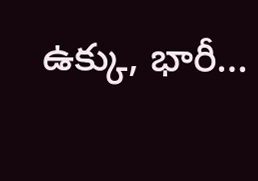ఉక్కు, భారీ…